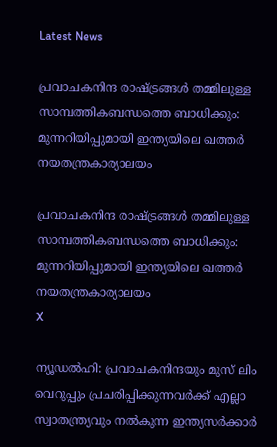Latest News

പ്രവാചകനിന്ദ രാഷ്ട്രങ്ങള്‍ തമ്മിലുള്ള സാമ്പത്തികബന്ധത്തെ ബാധിക്കും: മുന്നറിയിപ്പുമായി ഇന്ത്യയിലെ ഖത്തര്‍ നയതന്ത്രകാര്യാലയം

പ്രവാചകനിന്ദ രാഷ്ട്രങ്ങള്‍ തമ്മിലുള്ള സാമ്പത്തികബന്ധത്തെ ബാധിക്കും: മുന്നറിയിപ്പുമായി ഇന്ത്യയിലെ ഖത്തര്‍ നയതന്ത്രകാര്യാലയം
X

ന്യൂഡല്‍ഹി: പ്രവാചകനിന്ദയും മുസ് ലിം വെറുപ്പും പ്രചരിപ്പിക്കുന്നവര്‍ക്ക് എല്ലാ സ്വാതന്ത്ര്യവും നല്‍കുന്ന ഇന്ത്യസര്‍ക്കാര്‍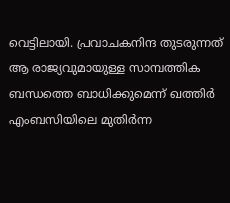വെട്ടിലായി. പ്രവാചകനിന്ദ തുടരുന്നത് ആ രാജ്യവുമായുള്ള സാമ്പത്തിക ബന്ധത്തെ ബാധിക്കുമെന്ന് ഖത്തിര്‍ എംബസിയിലെ മുതിര്‍ന്ന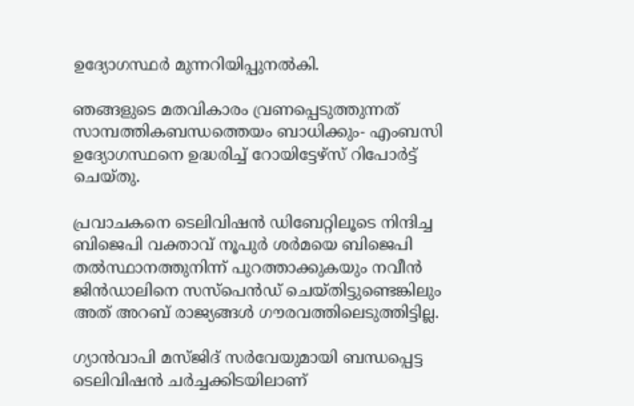ഉദ്യോഗസ്ഥര്‍ മുന്നറിയിപ്പുനല്‍കി.

ഞങ്ങളുടെ മതവികാരം വ്രണപ്പെടുത്തുന്നത് സാമ്പത്തികബന്ധത്തെയം ബാധിക്കും- എംബസി ഉദ്യോഗസ്ഥനെ ഉദ്ധരിച്ച് റോയിട്ടേഴ്‌സ് റിപോര്‍ട്ട് ചെയ്തു.

പ്രവാചകനെ ടെലിവിഷന്‍ ഡിബേറ്റിലൂടെ നിന്ദിച്ച ബിജെപി വക്താവ് നൂപുര്‍ ശര്‍മയെ ബിജെപി തല്‍സ്ഥാനത്തുനിന്ന് പുറത്താക്കുകയും നവീന്‍ ജിന്‍ഡാലിനെ സസ്‌പെന്‍ഡ് ചെയ്തിട്ടുണ്ടെങ്കിലും അത് അറബ് രാജ്യങ്ങള്‍ ഗൗരവത്തിലെടുത്തിട്ടില്ല.

ഗ്യാന്‍വാപി മസ്ജിദ് സര്‍വേയുമായി ബന്ധപ്പെട്ട ടെലിവിഷന്‍ ചര്‍ച്ചക്കിടയിലാണ്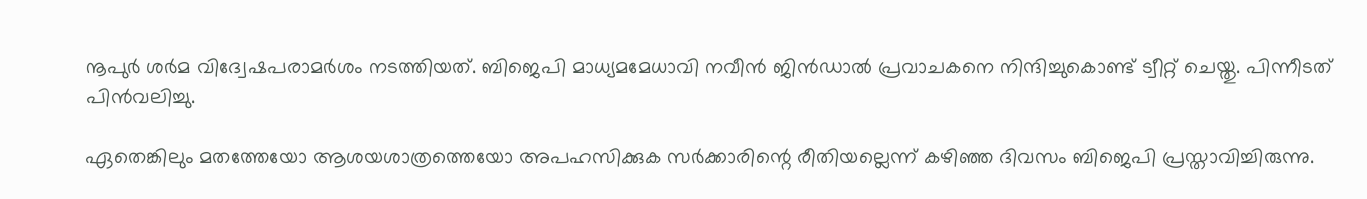നൂപുര്‍ ശര്‍മ വിദ്വേഷപരാമര്‍ശം നടത്തിയത്. ബിജെപി മാധ്യമമേധാവി നവീന്‍ ജിന്‍ഡാല്‍ പ്രവാചകനെ നിന്ദിച്ചുകൊണ്ട് ട്വീറ്റ് ചെയ്തു. പിന്നീടത് പിന്‍വലിച്ചു.

ഏതെങ്കിലും മതത്തേയോ ആശയശാത്രത്തെയോ അപഹസിക്കുക സര്‍ക്കാരിന്റെ രീതിയല്ലെന്ന് കഴിഞ്ഞ ദിവസം ബിജെപി പ്രസ്താവിച്ചിരുന്നു.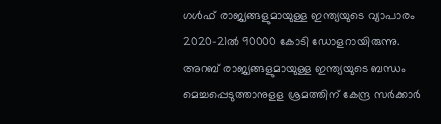ഗള്‍ഫ് രാജ്യങ്ങളുമായുള്ള ഇന്ത്യയുടെ വ്യാപാരം 2020-21ല്‍ 90000 കോടി ഡോളറായിരുന്നു. അറബ് രാജ്യങ്ങളുമായുള്ള ഇന്ത്യയുടെ ബന്ധം മെച്ചപ്പെടുത്താനുളള ശ്രമത്തിന് കേന്ദ്ര സര്‍ക്കാര്‍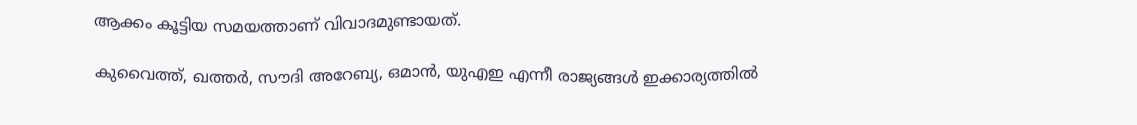ആക്കം കൂട്ടിയ സമയത്താണ് വിവാദമുണ്ടായത്.

കുവൈത്ത്, ഖത്തര്‍, സൗദി അറേബ്യ, ഒമാന്‍, യുഎഇ എന്നീ രാജ്യങ്ങള്‍ ഇക്കാര്യത്തില്‍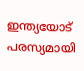ഇന്ത്യയോട് പരസ്യമായി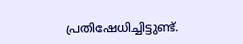പ്രതിഷേധിച്ചിട്ടുണ്ട്.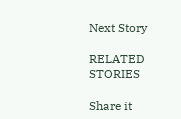Next Story

RELATED STORIES

Share it